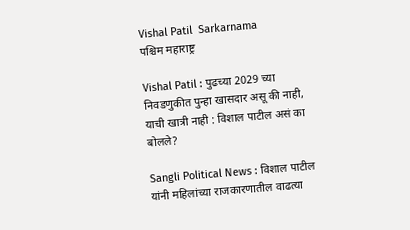Vishal Patil  Sarkarnama
पश्चिम महाराष्ट्र

Vishal Patil : पुढच्या 2029 च्या निवडणुकीत पुन्हा खासदार असू की नाही, याची खात्री नाही : विशाल पाटील असं का बोलले?

Sangli Political News : विशाल पाटील यांनी महिलांच्या राजकारणातील वाढत्या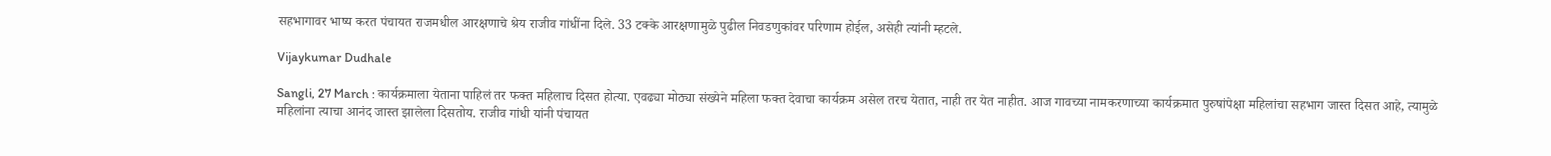सहभागावर भाष्य करत पंचायत राजमधील आरक्षणाचे श्रेय राजीव गांधींना दिले. 33 टक्के आरक्षणामुळे पुढील निवडणुकांवर परिणाम होईल, असेही त्यांनी म्हटले.

Vijaykumar Dudhale

Sangli, 27 March : कार्यक्रमाला येताना पाहिलं तर फक्त महिलाच दिसत होत्या. एवढ्या मोठ्या संख्येने महिला फक्त देवाचा कार्यक्रम असेल तरच येतात, नाही तर येत नाहीत. आज गावच्या नामकरणाच्या कार्यक्रमात पुरुषांपेक्षा महिलांचा सहभाग जास्त दिसत आहे, त्यामुळे महिलांना त्याचा आनंद जास्त झालेला दिसतोय. राजीव गांधी यांनी पंचायत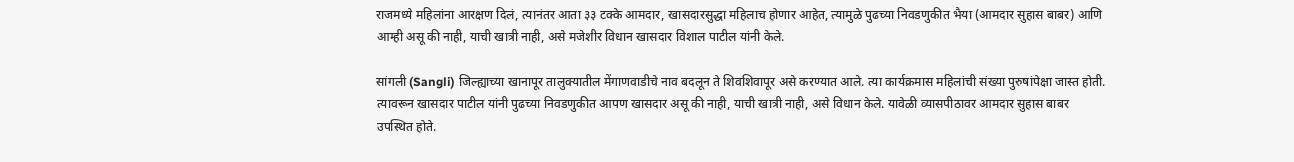राजमध्ये महिलांना आरक्षण दिलं, त्यानंतर आता ३३ टक्के आमदार, खासदारसुद्धा महिलाच होणार आहेत, त्यामुळे पुढच्या निवडणुकीत भैया (आमदार सुहास बाबर) आणि आम्ही असू की नाही, याची खात्री नाही, असे मजेशीर विधान खासदार विशाल पाटील यांनी केले.

सांगली (Sangli) जिल्ह्याच्या खानापूर तालुक्यातील मेंगाणवाडीचे नाव बदलून ते शिवशिवापूर असे करण्यात आले. त्या कार्यक्रमास महिलांची संख्या पुरुषांपेक्षा जास्त होती. त्यावरून खासदार पाटील यांनी पुढच्या निवडणुकीत आपण खासदार असू की नाही, याची खात्री नाही, असे विधान केले. यावेळी व्यासपीठावर आमदार सुहास बाबर उपस्थित होते.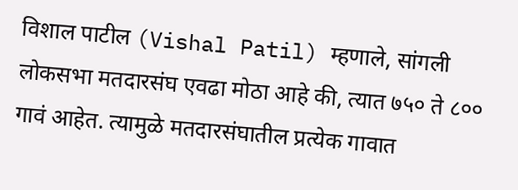विशाल पाटील (Vishal Patil) म्हणाले, सांगली लोकसभा मतदारसंघ एवढा मोठा आहे की, त्यात ७५० ते ८०० गावं आहेत. त्यामुळे मतदारसंघातील प्रत्येक गावात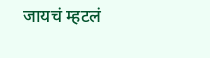जायचं म्हटलं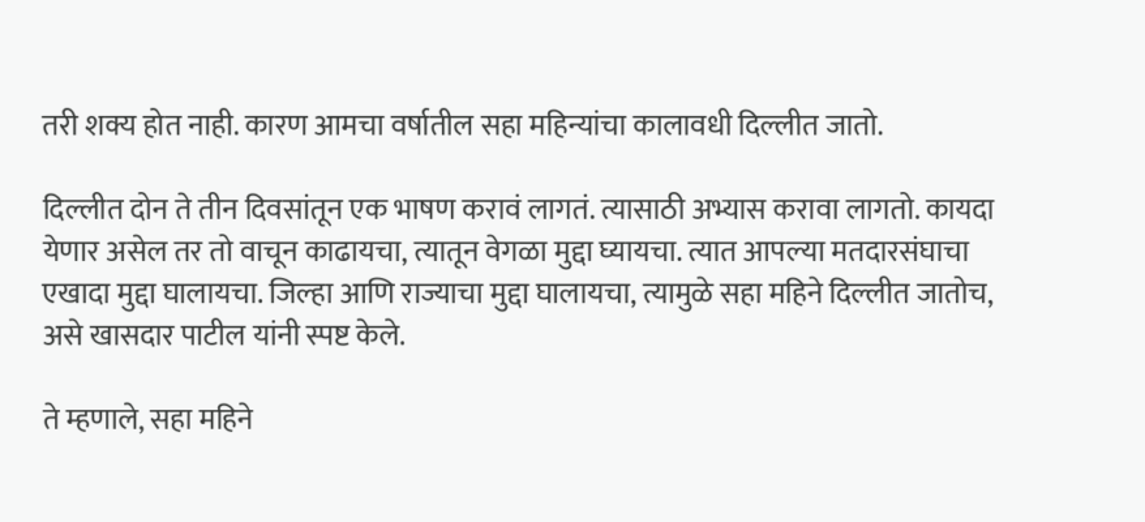तरी शक्य होत नाही. कारण आमचा वर्षातील सहा महिन्यांचा कालावधी दिल्लीत जातो.

दिल्लीत दोन ते तीन दिवसांतून एक भाषण करावं लागतं. त्यासाठी अभ्यास करावा लागतो. कायदा येणार असेल तर तो वाचून काढायचा, त्यातून वेगळा मुद्दा घ्यायचा. त्यात आपल्या मतदारसंघाचा एखादा मुद्दा घालायचा. जिल्हा आणि राज्याचा मुद्दा घालायचा, त्यामुळे सहा महिने दिल्लीत जातोच, असे खासदार पाटील यांनी स्पष्ट केले.

ते म्हणाले, सहा महिने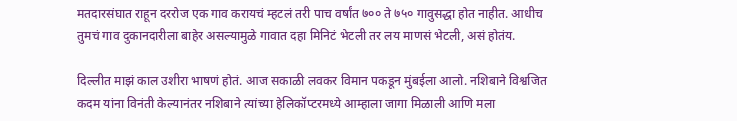मतदारसंघात राहून दररोज एक गाव करायचं म्हटलं तरी पाच वर्षांत ७०० ते ७५० गावुसद्धा होत नाहीत. आधीच तुमचं गाव दुकानदारीला बाहेर असल्यामुळे गावात दहा मिनिटं भेटली तर लय माणसं भेटली, असं होतंय.

दिल्लीत माझं काल उशीरा भाषणं होतं. आज सकाळी लवकर विमान पकडून मुंबईला आलो. नशिबाने विश्वजित कदम यांना विनंती केल्यानंतर नशिबाने त्यांच्या हेलिकॉप्टरमध्ये आम्हाला जागा मिळाली आणि मला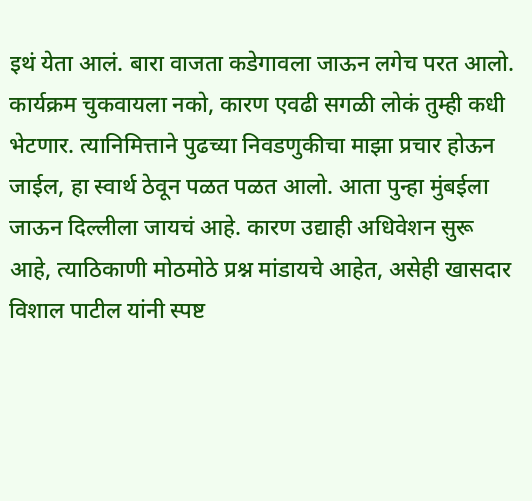इथं येता आलं. बारा वाजता कडेगावला जाऊन लगेच परत आलो. कार्यक्रम चुकवायला नको, कारण एवढी सगळी लोकं तुम्ही कधी भेटणार. त्यानिमित्ताने पुढच्या निवडणुकीचा माझा प्रचार होऊन जाईल, हा स्वार्थ ठेवून पळत पळत आलो. आता पुन्हा मुंबईला जाऊन दिल्लीला जायचं आहे. कारण उद्याही अधिवेशन सुरू आहे, त्याठिकाणी मोठमोठे प्रश्न मांडायचे आहेत, असेही खासदार विशाल पाटील यांनी स्पष्ट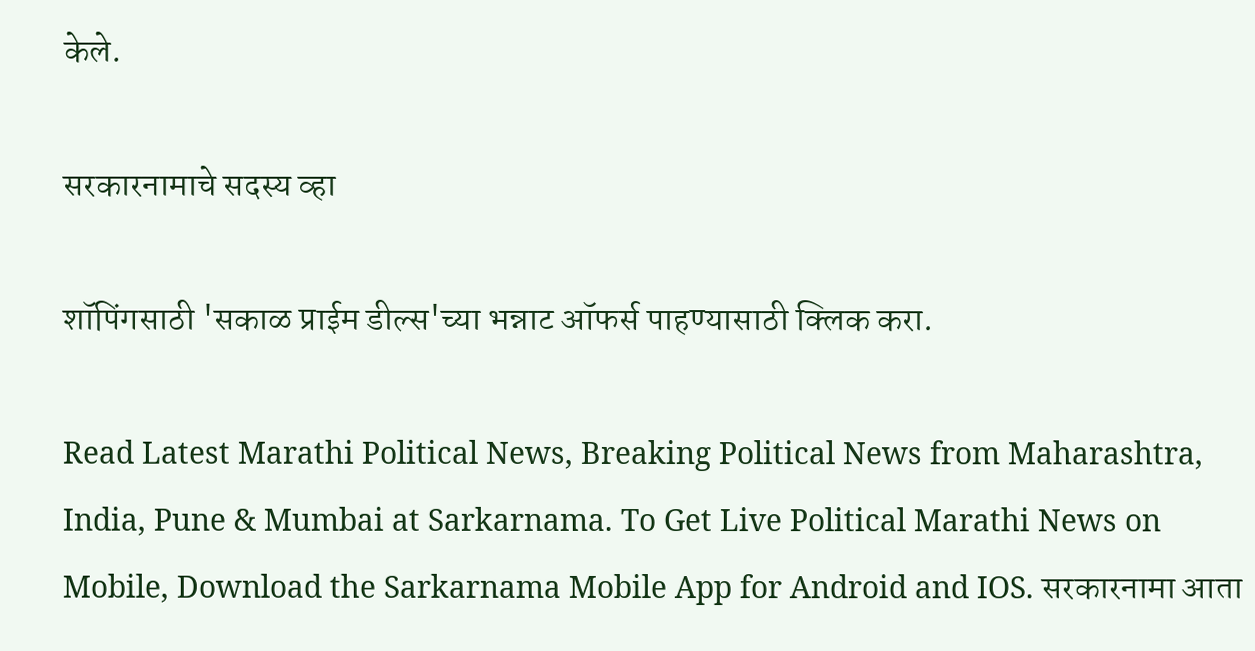केले.

सरकारनामाचे सदस्य व्हा

शॉपिंगसाठी 'सकाळ प्राईम डील्स'च्या भन्नाट ऑफर्स पाहण्यासाठी क्लिक करा.

Read Latest Marathi Political News, Breaking Political News from Maharashtra, India, Pune & Mumbai at Sarkarnama. To Get Live Political Marathi News on Mobile, Download the Sarkarnama Mobile App for Android and IOS. सरकारनामा आता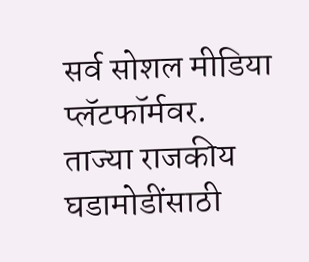सर्व सोशल मीडिया प्लॅटफॉर्मवर. ताज्या राजकीय घडामोडींसाठी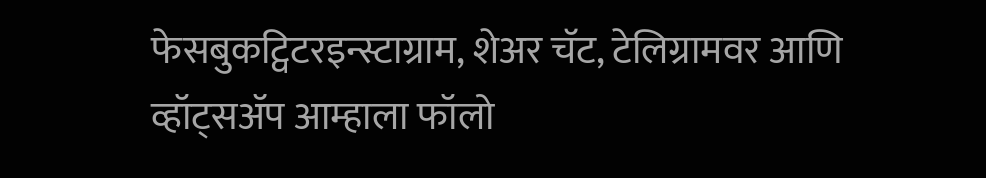फेसबुकट्विटरइन्स्टाग्राम, शेअर चॅट, टेलिग्रामवर आणि व्हॉट्सॲप आम्हाला फॉलो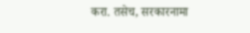करा. तसेच, सरकारनामा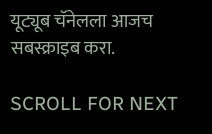यूट्यूब चॅनेलला आजच सबस्क्राइब करा.

SCROLL FOR NEXT